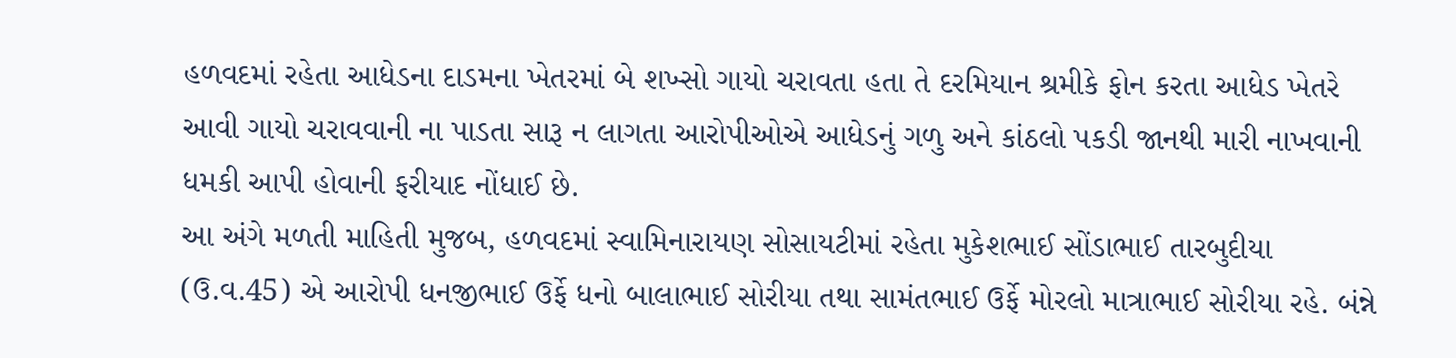હળવદમાં રહેતા આધેડના દાડમના ખેતરમાં બે શખ્સો ગાયો ચરાવતા હતા તે દરમિયાન શ્રમીકે ફોન કરતા આધેડ ખેતરે આવી ગાયો ચરાવવાની ના પાડતા સારૂ ન લાગતા આરોપીઓએ આધેડનું ગળુ અને કાંઠલો પકડી જાનથી મારી નાખવાની ધમકી આપી હોવાની ફરીયાદ નોંધાઈ છે.
આ અંગે મળતી માહિતી મુજબ, હળવદમાં સ્વામિનારાયણ સોસાયટીમાં રહેતા મુકેશભાઈ સોંડાભાઈ તારબુદીયા (ઉ.વ.45) એ આરોપી ધનજીભાઈ ઉર્ફે ધનો બાલાભાઈ સોરીયા તથા સામંતભાઈ ઉર્ફે મોરલો માત્રાભાઈ સોરીયા રહે. બંન્ને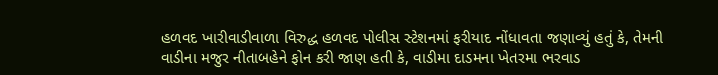હળવદ ખારીવાડીવાળા વિરુદ્ધ હળવદ પોલીસ સ્ટેશનમાં ફરીયાદ નોંધાવતા જણાવ્યું હતું કે, તેમની વાડીના મજુર નીતાબહેને ફોન કરી જાણ હતી કે, વાડીમા દાડમના ખેતરમા ભરવાડ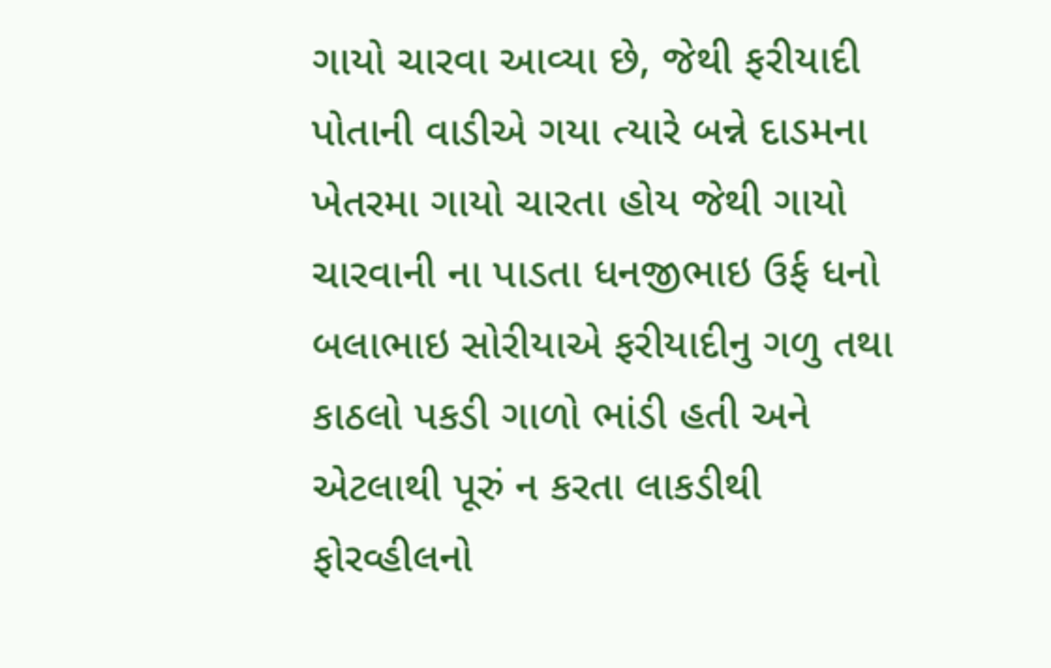ગાયો ચારવા આવ્યા છે, જેથી ફરીયાદી પોતાની વાડીએ ગયા ત્યારે બન્ને દાડમના ખેતરમા ગાયો ચારતા હોય જેથી ગાયો ચારવાની ના પાડતા ધનજીભાઇ ઉર્ફ ધનો બલાભાઇ સોરીયાએ ફરીયાદીનુ ગળુ તથા કાઠલો પકડી ગાળો ભાંડી હતી અને એટલાથી પૂરું ન કરતા લાકડીથી ફોરવ્હીલનો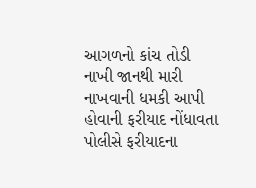આગળનો કાંચ તોડી નાખી જાનથી મારી નાખવાની ધમકી આપી હોવાની ફરીયાદ નોંધાવતા પોલીસે ફરીયાદના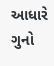આધારે ગુનો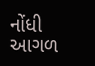નોંધી આગળ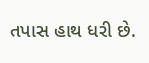તપાસ હાથ ધરી છે.